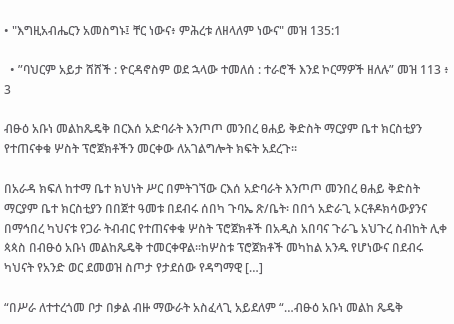• "እግዚአብሔርን አመስግኑ፤ ቸር ነውና፥ ምሕረቱ ለዘላለም ነውና" መዝ 135:1

  • ”ባህርም አይታ ሸሸች : ዮርዳኖስም ወደ ኋላው ተመለሰ : ተራሮች እንደ ኮርማዎች ዘለሉ” መዝ 113 ፥ 3

ብፁዕ አቡነ መልከጼዴቅ በርእሰ አድባራት እንጦጦ መንበረ ፀሐይ ቅድስት ማርያም ቤተ ክርስቲያን የተጠናቀቁ ሦስት ፕሮጀክቶችን መርቀው ለአገልግሎት ክፍት አደረጉ፡፡

በአራዳ ክፍለ ከተማ ቤተ ክህነት ሥር በምትገኘው ርእሰ አድባራት እንጦጦ መንበረ ፀሐይ ቅድስት ማርያም ቤተ ክርስቲያን በበጀተ ዓመቱ በደብሩ ሰበካ ጉባኤ ጽ/ቤት፡ በበጎ አድራጊ ኦርቶዶክሳውያንና በማኅበረ ካህናቱ የጋራ ትብብር የተጠናቀቁ ሦስት ፕሮጀክቶች በአዲስ አበባና ጉራጌ አህጉረ ስብከት ሊቀ ጳጳስ በብፁዕ አቡነ መልከጼዴቅ ተመርቀዋል፡፡ከሦስቱ ፕሮጀክቶች መካከል አንዱ የሆነውና በደብሩ ካህናት የአንድ ወር ደመወዝ ስጦታ የታደሰው የዳግማዊ […]

“በሥራ ለተተረጎመ ቦታ በቃል ብዙ ማውራት አስፈላጊ አይደለም “…ብፁዕ አቡነ መልከ ጼዴቅ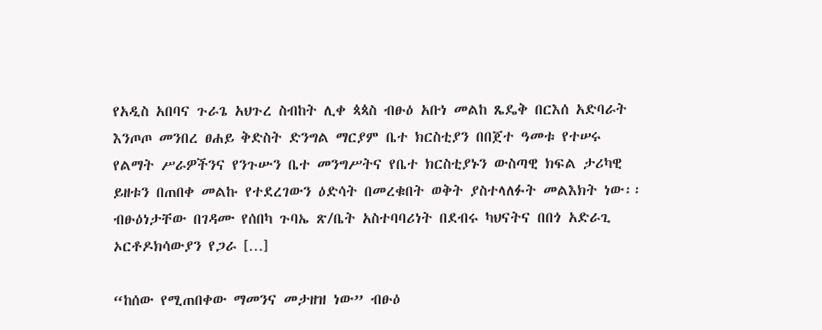የአዲስ አበባና ጉራጌ አህጉረ ስብከት ሊቀ ጳጳስ ብፁዕ አቡነ መልከ ጼዴቅ በርእሰ አድባራት እንጦጦ መንበረ ፀሐይ ቅድስት ድንግል ማርያም ቤተ ክርስቲያን በበጀተ ዓመቱ የተሠሩ የልማት ሥራዎችንና የንጉሡን ቤተ መንግሥትና የቤተ ክርስቲያኑን ውስጣዊ ክፍል ታሪካዊ ይዘቱን በጠበቀ መልኩ የተደረገውን ዕድሳት በመረቁበት ወቅት ያስተላለፉት መልእክት ነው፡፡ብፁዕነታቸው በገዳሙ የሰበካ ጉባኤ ጽ/ቤት አስተባባሪነት በደብሩ ካህናትና በበጎ አድራጊ ኦርቶዶክሳውያን የጋራ […]

“ከሰው የሚጠበቀው ማመንና መታዘዝ ነው” ብፁዕ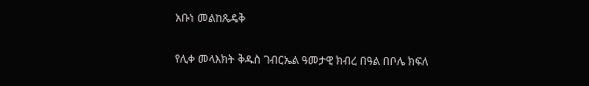አቡነ መልከጼዴቅ

የሊቀ መላእክት ቅዱስ ገብርኤል ዓመታዊ ክብረ በዓል በቦሌ ክፍለ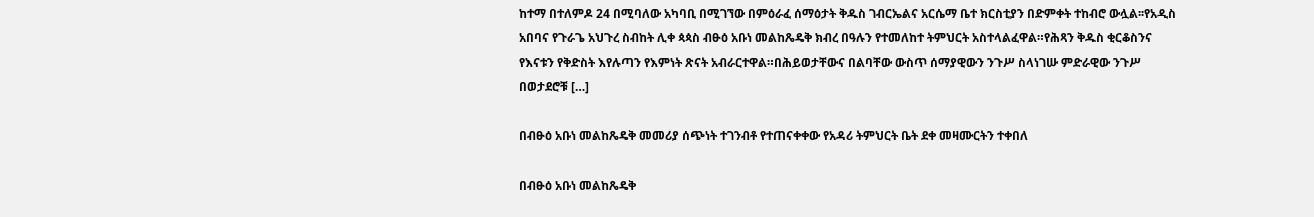ከተማ በተለምዶ 24 በሚባለው አካባቢ በሚገኘው በምዕራፈ ሰማዕታት ቅዱስ ገብርኤልና አርሴማ ቤተ ክርስቲያን በድምቀት ተከብሮ ውሏል፡፡የአዲስ አበባና የጉራጌ አህጉረ ስብከት ሊቀ ጳጳስ ብፁዕ አቡነ መልከጼዴቅ ክብረ በዓሉን የተመለከተ ትምህርት አስተላልፈዋል።የሕጻን ቅዱስ ቂርቆስንና የእናቱን የቅድስት እየሉጣን የእምነት ጽናት አብራርተዋል።በሕይወታቸውና በልባቸው ውስጥ ሰማያዊውን ንጉሥ ስላነገሡ ምድራዊው ንጉሥ በወታደሮቹ […]

በብፁዕ አቡነ መልከጼዴቅ መመሪያ ሰጭነት ተገንብቶ የተጠናቀቀው የአዳሪ ትምህርት ቤት ደቀ መዛሙርትን ተቀበለ

በብፁዕ አቡነ መልከጼዴቅ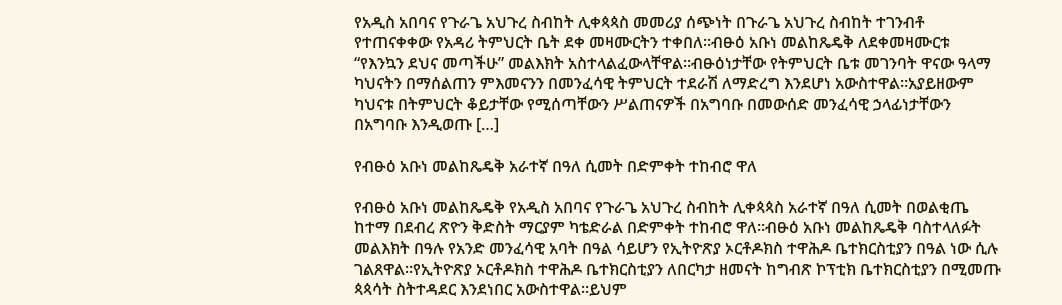የአዲስ አበባና የጉራጌ አህጉረ ስብከት ሊቀጳጳስ መመሪያ ሰጭነት በጉራጌ አህጉረ ስብከት ተገንብቶ የተጠናቀቀው የአዳሪ ትምህርት ቤት ደቀ መዛሙርትን ተቀበለ።ብፁዕ አቡነ መልከጼዴቅ ለደቀመዛሙርቱ “የእንኳን ደህና መጣችሁ” መልእክት አስተላልፈውላቸዋል።ብፁዕነታቸው የትምህርት ቤቱ መገንባት ዋናው ዓላማ ካህናትን በማሰልጠን ምእመናንን በመንፈሳዊ ትምህርት ተደራሽ ለማድረግ እንደሆነ አውስተዋል።አያይዘውም ካህናቱ በትምህርት ቆይታቸው የሚሰጣቸውን ሥልጠናዎች በአግባቡ በመውሰድ መንፈሳዊ ኃላፊነታቸውን በአግባቡ እንዲወጡ […]

የብፁዕ አቡነ መልከጼዴቅ አራተኛ በዓለ ሲመት በድምቀት ተከብሮ ዋለ

የብፁዕ አቡነ መልከጼዴቅ የአዲስ አበባና የጉራጌ አህጉረ ስብከት ሊቀጳጳስ አራተኛ በዓለ ሲመት በወልቂጤ ከተማ በደብረ ጽዮን ቅድስት ማርያም ካቴድራል በድምቀት ተከብሮ ዋለ።ብፁዕ አቡነ መልከጼዴቅ ባስተላለፉት መልእክት በዓሉ የአንድ መንፈሳዊ አባት በዓል ሳይሆን የኢትዮጽያ ኦርቶዶክስ ተዋሕዶ ቤተክርስቲያን በዓል ነው ሲሉ ገልጸዋል።የኢትዮጽያ ኦርቶዶክስ ተዋሕዶ ቤተክርስቲያን ለበርካታ ዘመናት ከግብጽ ኮፕቲክ ቤተክርስቲያን በሚመጡ ጳጳሳት ስትተዳደር እንደነበር አውስተዋል።ይህም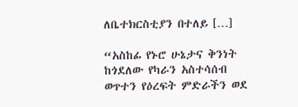ለቤተክርስቲያን በተለይ […]

“አስከፊ የኑሮ ሁኔታና ቅንነት ከጎደለው የካራን አስተሳሰብ ወጥተን የዕረፍት ምድራችን ወደ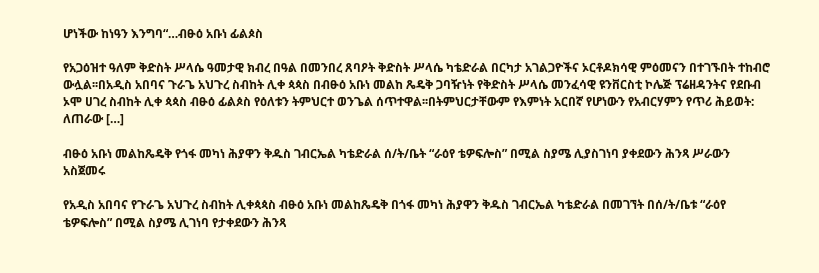ሆነችው ከነዓን እንግባ“…ብፁዕ አቡነ ፊልጶስ

የአጋዕዝተ ዓለም ቅድስት ሥላሴ ዓመታዊ ክብረ በዓል በመንበረ ጸባዖት ቅድስት ሥላሴ ካቴድራል በርካታ አገልጋዮችና ኦርቶዶክሳዊ ምዕመናን በተገኙበት ተከብሮ ውሏል፡፡በአዲስ አበባና ጉራጌ አህጉረ ስብከት ሊቀ ጳጳስ በብፁዕ አቡነ መልከ ጼዴቅ ጋባዥነት የቅድስት ሥላሴ መንፈሳዊ ዩንቨርስቲ ኮሌጅ ፕሬዘዳንትና የደቡብ ኦሞ ሀገረ ስብከት ሊቀ ጳጳስ ብፁዕ ፊልጶስ የዕለቱን ትምህርተ ወንጌል ሰጥተዋል፡፡በትምህርታቸውም የእምነት አርበኛ የሆነውን የአብርሃምን የጥሪ ሕይወት: ለጠራው […]

ብፁዕ አቡነ መልከጼዴቅ የጎፋ መካነ ሕያዋን ቅዱስ ገብርኤል ካቴድራል ሰ/ት/ቤት “ራዕየ ቴዎፍሎስ” በሚል ስያሜ ሊያስገነባ ያቀደውን ሕንጻ ሥራውን አስጀመሩ

የአዲስ አበባና የጉራጌ አህጉረ ስብከት ሊቀጳጳስ ብፁዕ አቡነ መልከጼዴቅ በጎፋ መካነ ሕያዋን ቅዱስ ገብርኤል ካቴድራል በመገኘት በሰ/ት/ቤቱ “ራዕየ ቴዎፍሎስ” በሚል ስያሜ ሊገነባ የታቀደውን ሕንጻ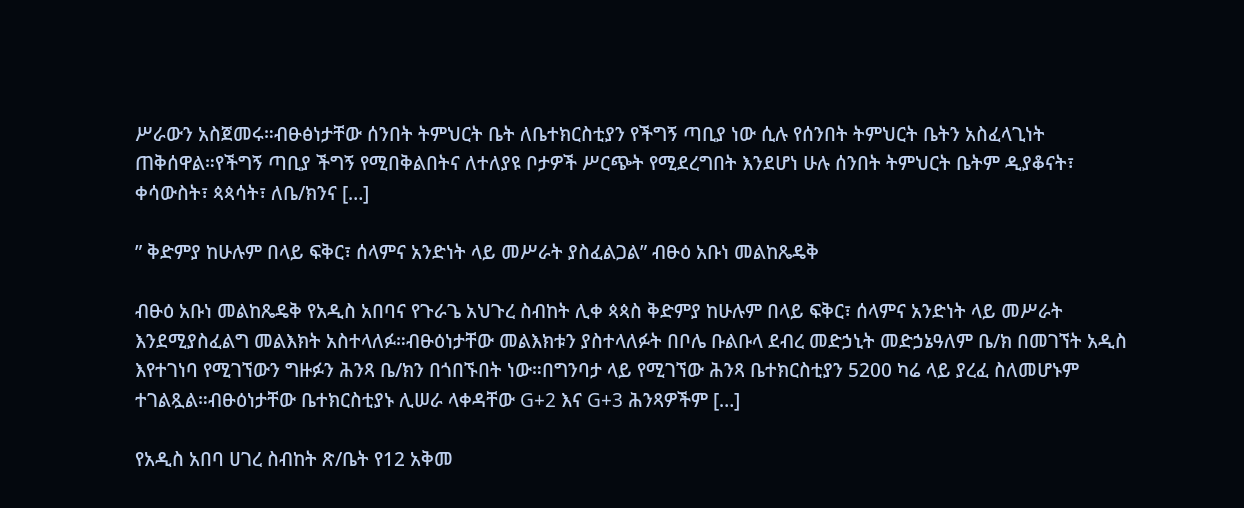ሥራውን አስጀመሩ።ብፁፅነታቸው ሰንበት ትምህርት ቤት ለቤተክርስቲያን የችግኝ ጣቢያ ነው ሲሉ የሰንበት ትምህርት ቤትን አስፈላጊነት ጠቅሰዋል።የችግኝ ጣቢያ ችግኝ የሚበቅልበትና ለተለያዩ ቦታዎች ሥርጭት የሚደረግበት እንደሆነ ሁሉ ሰንበት ትምህርት ቤትም ዲያቆናት፣ ቀሳውስት፣ ጳጳሳት፣ ለቤ/ክንና […]

” ቅድምያ ከሁሉም በላይ ፍቅር፣ ሰላምና አንድነት ላይ መሥራት ያስፈልጋል” ብፁዕ አቡነ መልከጼዴቅ

ብፁዕ አቡነ መልከጼዴቅ የአዲስ አበባና የጉራጌ አህጉረ ስብከት ሊቀ ጳጳስ ቅድምያ ከሁሉም በላይ ፍቅር፣ ሰላምና አንድነት ላይ መሥራት እንደሚያስፈልግ መልእክት አስተላለፉ።ብፁዕነታቸው መልእክቱን ያስተላለፉት በቦሌ ቡልቡላ ደብረ መድኃኒት መድኃኔዓለም ቤ/ክ በመገኘት አዲስ እየተገነባ የሚገኘውን ግዙፉን ሕንጻ ቤ/ክን በጎበኙበት ነው።በግንባታ ላይ የሚገኘው ሕንጻ ቤተክርስቲያን 5200 ካሬ ላይ ያረፈ ስለመሆኑም ተገልጿል።ብፁዕነታቸው ቤተክርስቲያኑ ሊሠራ ላቀዳቸው G+2 እና G+3 ሕንጻዎችም […]

የአዲስ አበባ ሀገረ ስብከት ጽ/ቤት የ12 አቅመ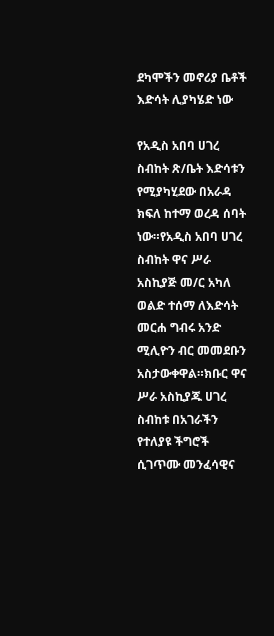ደካሞችን መኖሪያ ቤቶች እድሳት ሊያካሄድ ነው

የአዲስ አበባ ሀገረ ስብከት ጽ/ቤት እድሳቱን የሚያካሂደው በአራዳ ክፍለ ከተማ ወረዳ ሰባት ነው።የአዲስ አበባ ሀገረ ስብከት ዋና ሥራ አስኪያጅ መ/ር አካለ ወልድ ተሰማ ለእድሳት መርሐ ግብሩ አንድ ሚሊዮን ብር መመደቡን አስታውቀዋል።ክቡር ዋና ሥራ አስኪያጁ ሀገረ ስብከቱ በአገራችን የተለያዩ ችግሮች ሲገጥሙ መንፈሳዊና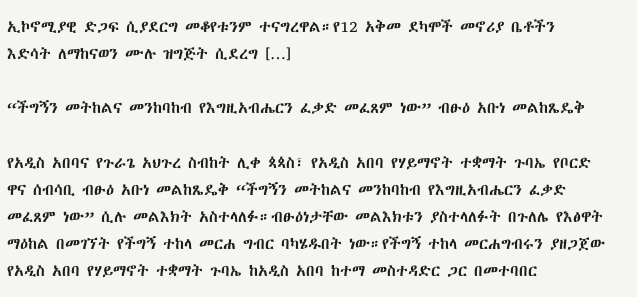ኢኮኖሚያዊ ድጋፍ ሲያደርግ መቆየቱንም ተናግረዋል።የ12 አቅመ ደካሞች መኖሪያ ቤቶችን እድሳት ለማከናወን ሙሉ ዝግጅት ሲደረግ […]

“ችግኝን መትከልና መንከባከብ የእግዚአብሔርን ፈቃድ መፈጸም ነው” ብፁዕ አቡነ መልከጼዴቅ

የአዲስ አበባና የጉራጌ አህጉረ ስብከት ሊቀ ጳጳስ፣ የአዲስ አበባ የሃይማኖት ተቋማት ጉባኤ የቦርድ ዋና ሰብሳቢ ብፁዕ አቡነ መልከጼዴቅ “ችግኝን መትከልና መንከባከብ የእግዚአብሔርን ፈቃድ መፈጸም ነው” ሲሉ መልእክት አስተላለፉ።ብፁዕነታቸው መልእክቱን ያስተላለፉት በጉለሌ የእፅዋት ማዕከል በመገኘት የችግኝ ተከላ መርሐ ግብር ባካሄዱበት ነው።የችግኝ ተከላ መርሐግብሩን ያዘጋጀው የአዲስ አበባ የሃይማኖት ተቋማት ጉባኤ ከአዲስ አበባ ከተማ መስተዳድር ጋር በመተባበር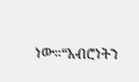ነው።“አብሮነትን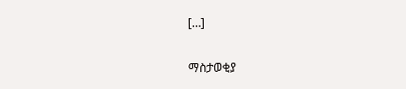[…]

ማስታወቂያ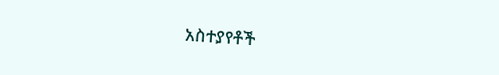አስተያየቶች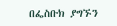በፌስቡክ ያግኙን